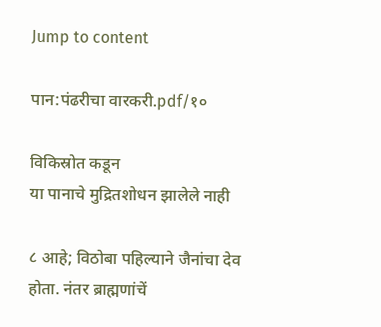Jump to content

पान:पंढरीचा वारकरी.pdf/१०

विकिस्रोत कडून
या पानाचे मुद्रितशोधन झालेले नाही

८ आहे; विठोबा पहिल्याने जैनांचा देव होता. नंतर ब्राह्मणांचें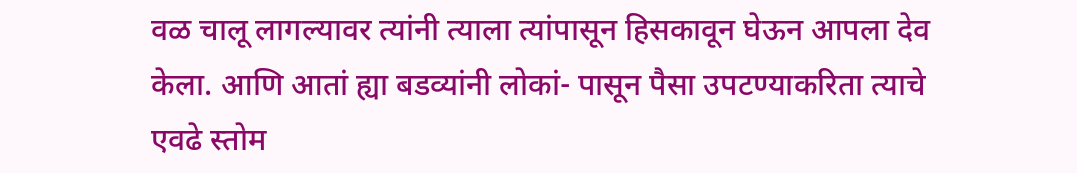वळ चालू लागल्यावर त्यांनी त्याला त्यांपासून हिसकावून घेऊन आपला देव केला. आणि आतां ह्या बडव्यांनी लोकां- पासून पैसा उपटण्याकरिता त्याचे एवढे स्तोम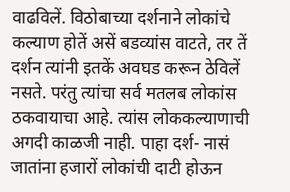वाढविलें. विठोबाच्या दर्शनाने लोकांचे कल्याण होतें असें बडव्यांस वाटते, तर तें दर्शन त्यांनी इतकें अवघड करून ठेविलें नसते. परंतु त्यांचा सर्व मतलब लोकांस ठकवायाचा आहे. त्यांस लोककल्याणाची अगदी काळजी नाही. पाहा दर्श- नासं जातांना हजारों लोकांची दाटी होऊन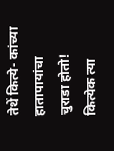तेथें कित्ये- कांच्या हातापायांचा चुराडा होतो! कित्येक त्या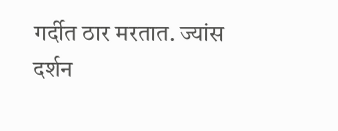गर्दीत ठार मरतात. ज्यांस दर्शन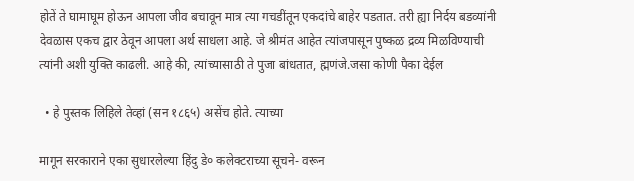होतें ते घामाघूम होऊन आपला जीव बचावून मात्र त्या गचडींतून एकदांचे बाहेर पडतात. तरी ह्या निर्दय बडव्यांनी देवळास एकच द्वार ठेवून आपला अर्थ साधला आहे. जे श्रीमंत आहेत त्यांजपासून पुष्कळ द्रव्य मिळविण्याची त्यांनी अशी युक्ति काढली. आहे की, त्यांच्यासाठी ते पुजा बांधतात, ह्मणंजे.जसा कोणी पैका देईल

  • हे पुस्तक लिहिले तेव्हां (सन १८६५) असेंच होते. त्याच्या

मागून सरकाराने एका सुधारलेल्या हिंदु डे० कलेक्टराच्या सूचने- वरून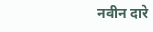नवीन दारे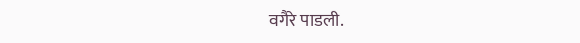वगैरे पाडली.